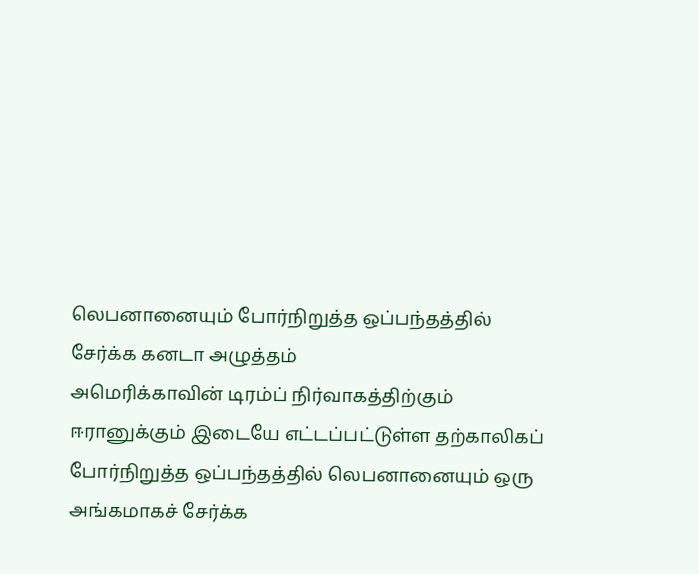லெபனானையும் போர்நிறுத்த ஒப்பந்தத்தில் சேர்க்க கனடா அழுத்தம்
அமெரிக்காவின் டிரம்ப் நிர்வாகத்திற்கும் ஈரானுக்கும் இடையே எட்டப்பட்டுள்ள தற்காலிகப் போர்நிறுத்த ஒப்பந்தத்தில் லெபனானையும் ஒரு அங்கமாகச் சேர்க்க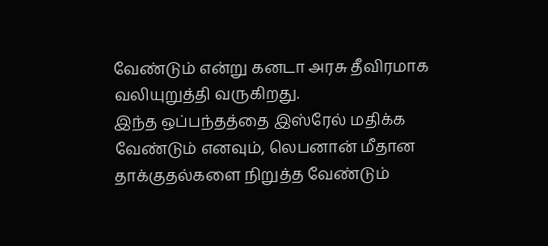வேண்டும் என்று கனடா அரசு தீவிரமாக வலியுறுத்தி வருகிறது.
இந்த ஒப்பந்தத்தை இஸ்ரேல் மதிக்க வேண்டும் எனவும், லெபனான் மீதான தாக்குதல்களை நிறுத்த வேண்டும்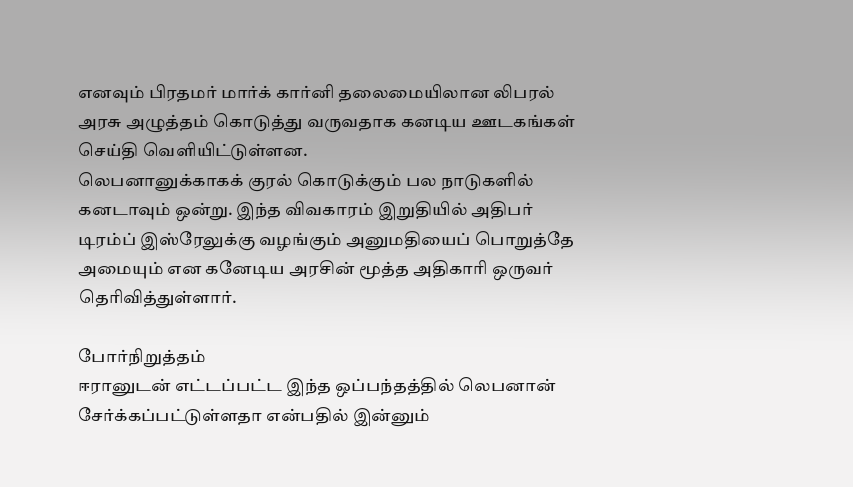எனவும் பிரதமர் மார்க் கார்னி தலைமையிலான லிபரல் அரசு அழுத்தம் கொடுத்து வருவதாக கனடிய ஊடகங்கள் செய்தி வெளியிட்டுள்ளன.
லெபனானுக்காகக் குரல் கொடுக்கும் பல நாடுகளில் கனடாவும் ஒன்று. இந்த விவகாரம் இறுதியில் அதிபர் டிரம்ப் இஸ்ரேலுக்கு வழங்கும் அனுமதியைப் பொறுத்தே அமையும் என கனேடிய அரசின் மூத்த அதிகாரி ஒருவர் தெரிவித்துள்ளார்.

போர்நிறுத்தம்
ஈரானுடன் எட்டப்பட்ட இந்த ஒப்பந்தத்தில் லெபனான் சேர்க்கப்பட்டுள்ளதா என்பதில் இன்னும்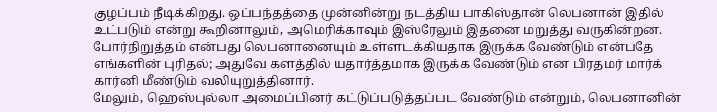குழப்பம் நீடிக்கிறது. ஒப்பந்தத்தை முன்னின்று நடத்திய பாகிஸ்தான் லெபனான் இதில் உட்படும் என்று கூறினாலும், அமெரிக்காவும் இஸ்ரேலும் இதனை மறுத்து வருகின்றன.
போர்நிறுத்தம் என்பது லெபனானையும் உள்ளடக்கியதாக இருக்க வேண்டும் என்பதே எங்களின் புரிதல்; அதுவே களத்தில் யதார்த்தமாக இருக்க வேண்டும் என பிரதமர் மார்க் கார்னி மீண்டும் வலியுறுத்தினார்.
மேலும், ஹெஸ்புல்லா அமைப்பினர் கட்டுப்படுத்தப்பட வேண்டும் என்றும், லெபனானின்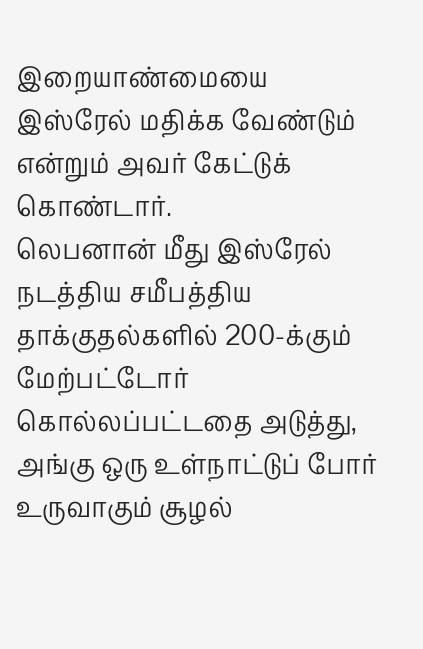இறையாண்மையை இஸ்ரேல் மதிக்க வேண்டும் என்றும் அவர் கேட்டுக் கொண்டார்.
லெபனான் மீது இஸ்ரேல் நடத்திய சமீபத்திய தாக்குதல்களில் 200-க்கும் மேற்பட்டோர் கொல்லப்பட்டதை அடுத்து, அங்கு ஒரு உள்நாட்டுப் போர் உருவாகும் சூழல்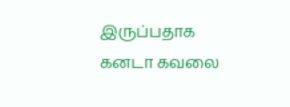இருப்பதாக கனடா கவலை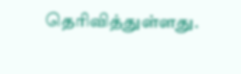தெரிவித்துள்ளது.